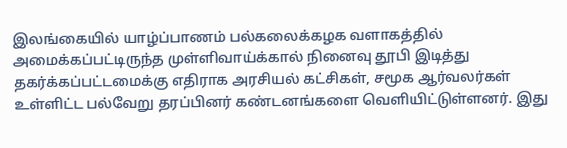இலங்கையில் யாழ்ப்பாணம் பல்கலைக்கழக வளாகத்தில் அமைக்கப்பட்டிருந்த முள்ளிவாய்க்கால் நினைவு தூபி இடித்து தகர்க்கப்பட்டமைக்கு எதிராக அரசியல் கட்சிகள், சமூக ஆர்வலர்கள் உள்ளிட்ட பல்வேறு தரப்பினர் கண்டனங்களை வெளியிட்டுள்ளனர். இது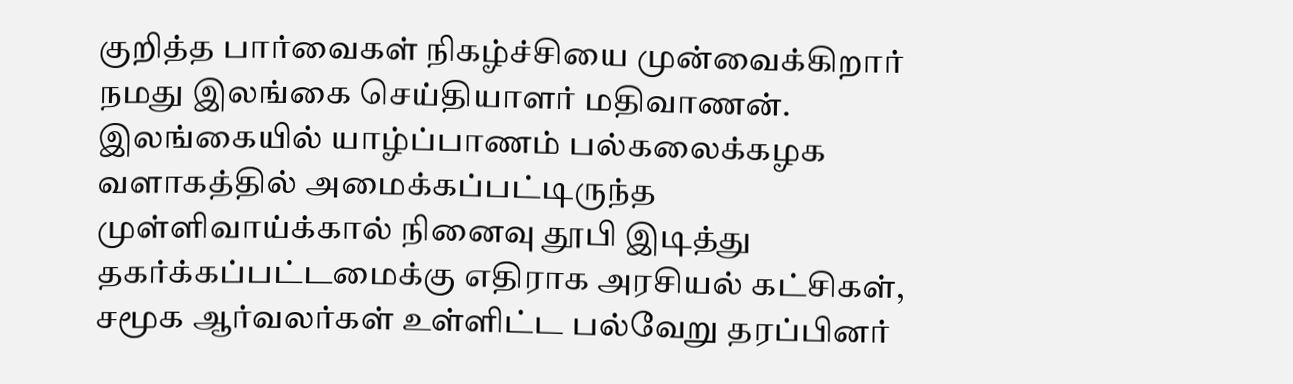குறித்த பார்வைகள் நிகழ்ச்சியை முன்வைக்கிறார் நமது இலங்கை செய்தியாளர் மதிவாணன்.
இலங்கையில் யாழ்ப்பாணம் பல்கலைக்கழக வளாகத்தில் அமைக்கப்பட்டிருந்த முள்ளிவாய்க்கால் நினைவு தூபி இடித்து தகர்க்கப்பட்டமைக்கு எதிராக அரசியல் கட்சிகள், சமூக ஆர்வலர்கள் உள்ளிட்ட பல்வேறு தரப்பினர்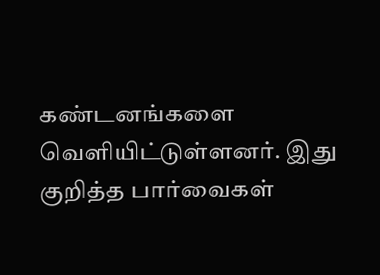கண்டனங்களை வெளியிட்டுள்ளனர். இது குறித்த பார்வைகள்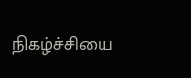நிகழ்ச்சியை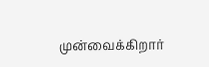முன்வைக்கிறார்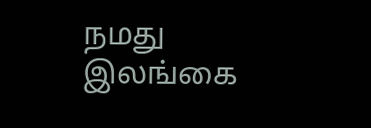நமது இலங்கை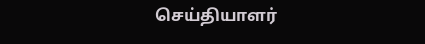செய்தியாளர்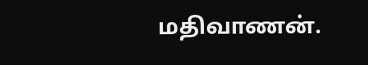மதிவாணன்.